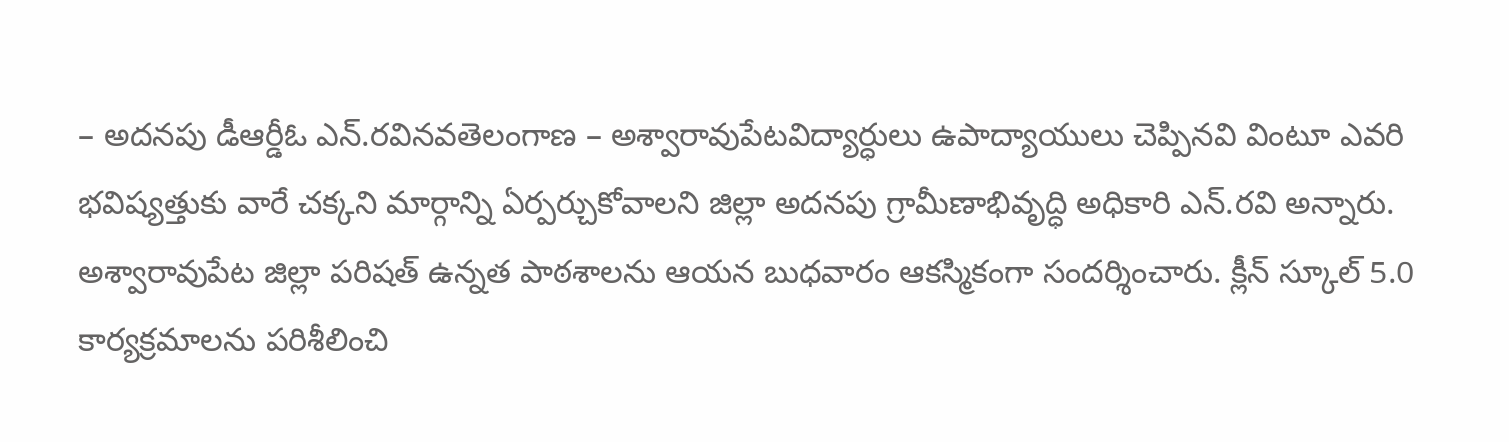– అదనపు డీఆర్డీఓ ఎన్.రవినవతెలంగాణ – అశ్వారావుపేటవిద్యార్ధులు ఉపాద్యాయులు చెప్పినవి వింటూ ఎవరి భవిష్యత్తుకు వారే చక్కని మార్గాన్ని ఏర్పర్చుకోవాలని జిల్లా అదనపు గ్రామీణాభివృద్ధి అధికారి ఎన్.రవి అన్నారు. అశ్వారావుపేట జిల్లా పరిషత్ ఉన్నత పాఠశాలను ఆయన బుధవారం ఆకస్మికంగా సందర్శించారు. క్లీన్ స్కూల్ 5.0 కార్యక్రమాలను పరిశీలించి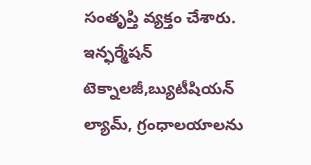సంతృప్తి వ్యక్తం చేశారు. ఇన్ఫర్మేషన్ టెక్నాలజీ,బ్యుటీషియన్ ల్యామ్, గ్రంధాలయాలను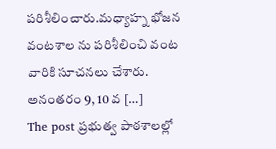పరిశీలించారు.మధ్యాహ్న భోజన వంటశాల ను పరిశీలించి వంట వారికి సూచనలు చేశారు. అనంతరం 9, 10 వ […]
The post ప్రభుత్వ పాఠశాలల్లో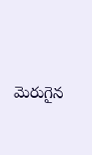మెరుగైన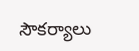సౌకర్యాలు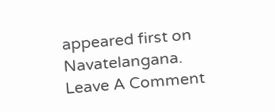appeared first on Navatelangana.
Leave A Comment